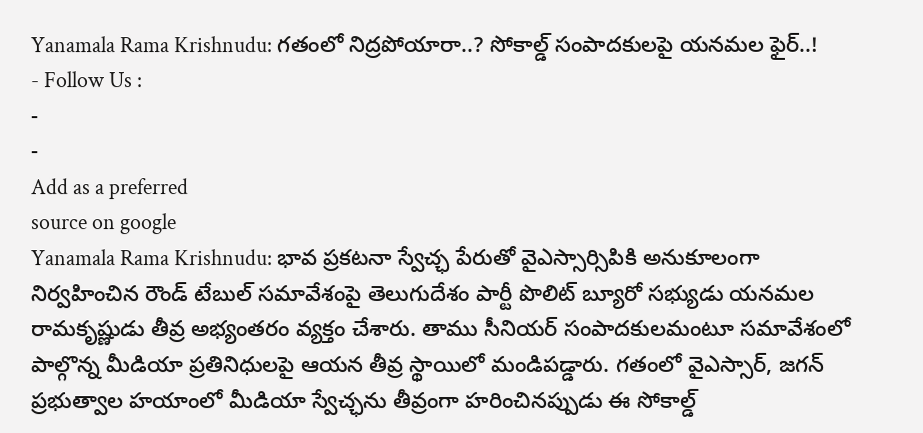Yanamala Rama Krishnudu: గతంలో నిద్రపోయారా..? సోకాల్డ్ సంపాదకులపై యనమల ఫైర్..!
- Follow Us :
-
-
Add as a preferred
source on google
Yanamala Rama Krishnudu: భావ ప్రకటనా స్వేచ్ఛ పేరుతో వైఎస్సార్సిపికి అనుకూలంగా నిర్వహించిన రౌండ్ టేబుల్ సమావేశంపై తెలుగుదేశం పార్టీ పొలిట్ బ్యూరో సభ్యుడు యనమల రామకృష్ణుడు తీవ్ర అభ్యంతరం వ్యక్తం చేశారు. తాము సీనియర్ సంపాదకులమంటూ సమావేశంలో పాల్గొన్న మీడియా ప్రతినిధులపై ఆయన తీవ్ర స్థాయిలో మండిపడ్డారు. గతంలో వైఎస్సార్, జగన్ ప్రభుత్వాల హయాంలో మీడియా స్వేచ్ఛను తీవ్రంగా హరించినప్పుడు ఈ సోకాల్డ్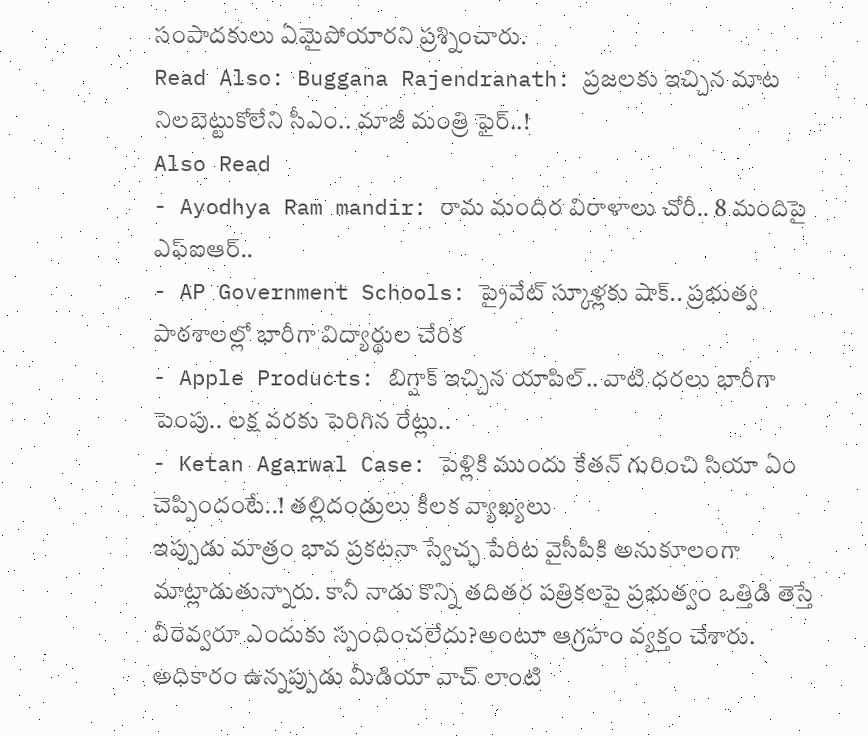సంపాదకులు ఏమైపోయారని ప్రశ్నించారు.
Read Also: Buggana Rajendranath: ప్రజలకు ఇచ్చిన మాట నిలబెట్టుకోలేని సీఎం.. మాజీ మంత్రి ఫైర్..!
Also Read
- Ayodhya Ram mandir: రామ మందిర విరాళాలు చోరీ.. 8 మందిపై ఎఫ్ఐఆర్..
- AP Government Schools: ప్రైవేట్ స్కూళ్లకు షాక్.. ప్రభుత్వ పాఠశాలల్లో భారీగా విద్యార్థుల చేరిక
- Apple Products: బిగ్షాక్ ఇచ్చిన యాపిల్.. వాటి ధరలు భారీగా పెంపు.. లక్ష వరకు పెరిగిన రేట్లు..
- Ketan Agarwal Case: పెళ్లికి ముందు కేతన్ గురించి సియా ఏం చెప్పిందంటే..! తల్లిదండ్రులు కీలక వ్యాఖ్యలు
ఇప్పుడు మాత్రం భావ ప్రకటనా స్వేచ్ఛ పేరిట వైసీపీకి అనుకూలంగా మాట్లాడుతున్నారు. కానీ నాడు కొన్ని తదితర పత్రికలపై ప్రభుత్వం ఒత్తిడి తెస్తే వీరెవ్వరూ ఎందుకు స్పందించలేదు?అంటూ ఆగ్రహం వ్యక్తం చేశారు. అధికారం ఉన్నప్పుడు మీడియా వాచ్ లాంటి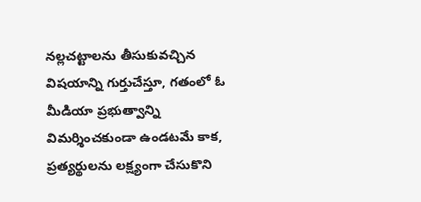నల్లచట్టాలను తీసుకువచ్చిన విషయాన్ని గుర్తుచేస్తూ, గతంలో ఓ మీడియా ప్రభుత్వాన్ని విమర్శించకుండా ఉండటమే కాక, ప్రత్యర్థులను లక్ష్యంగా చేసుకొని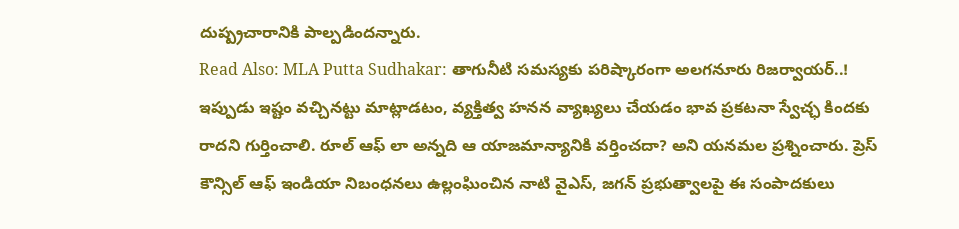దుష్ప్రచారానికి పాల్పడిందన్నారు.
Read Also: MLA Putta Sudhakar: తాగునీటి సమస్యకు పరిష్కారంగా అలగనూరు రిజర్వాయర్..!
ఇప్పుడు ఇష్టం వచ్చినట్టు మాట్లాడటం, వ్యక్తిత్వ హనన వ్యాఖ్యలు చేయడం భావ ప్రకటనా స్వేచ్ఛ కిందకు రాదని గుర్తించాలి. రూల్ ఆఫ్ లా అన్నది ఆ యాజమాన్యానికి వర్తించదా? అని యనమల ప్రశ్నించారు. ప్రెస్ కౌన్సిల్ ఆఫ్ ఇండియా నిబంధనలు ఉల్లంఘించిన నాటి వైఎస్, జగన్ ప్రభుత్వాలపై ఈ సంపాదకులు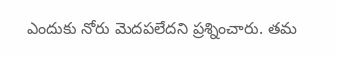ఎందుకు నోరు మెదపలేదని ప్రశ్నించారు. తమ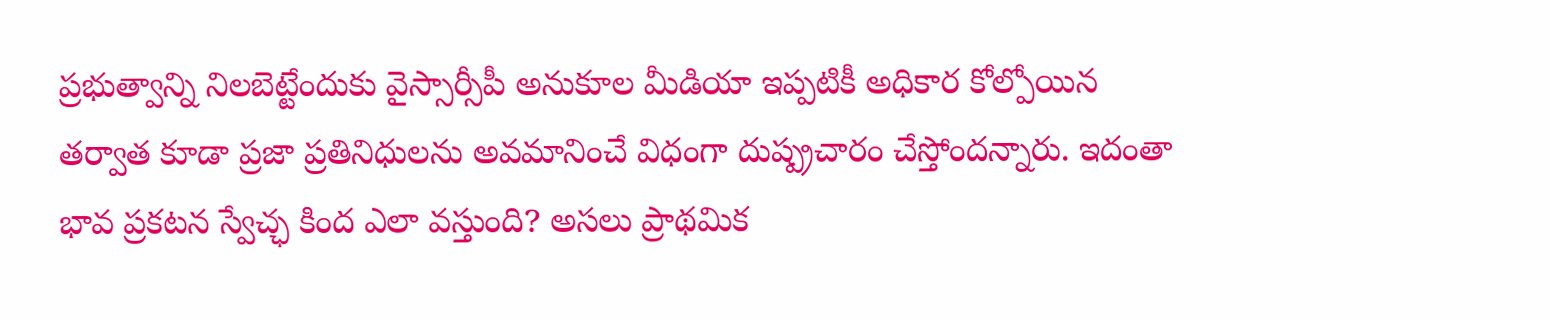ప్రభుత్వాన్ని నిలబెట్టేందుకు వైస్సార్సీపీ అనుకూల మీడియా ఇప్పటికీ అధికార కోల్పోయిన తర్వాత కూడా ప్రజా ప్రతినిధులను అవమానించే విధంగా దుష్ప్రచారం చేస్తోందన్నారు. ఇదంతా భావ ప్రకటన స్వేచ్ఛ కింద ఎలా వస్తుంది? అసలు ప్రాథమిక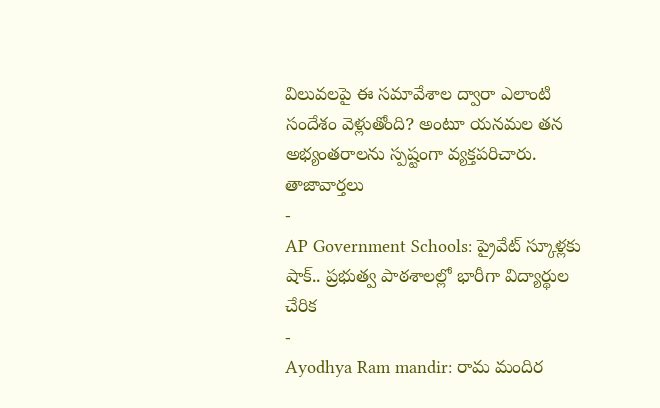విలువలపై ఈ సమావేశాల ద్వారా ఎలాంటి సందేశం వెళ్లుతోంది? అంటూ యనమల తన అభ్యంతరాలను స్పష్టంగా వ్యక్తపరిచారు.
తాజావార్తలు
-
AP Government Schools: ప్రైవేట్ స్కూళ్లకు షాక్.. ప్రభుత్వ పాఠశాలల్లో భారీగా విద్యార్థుల చేరిక
-
Ayodhya Ram mandir: రామ మందిర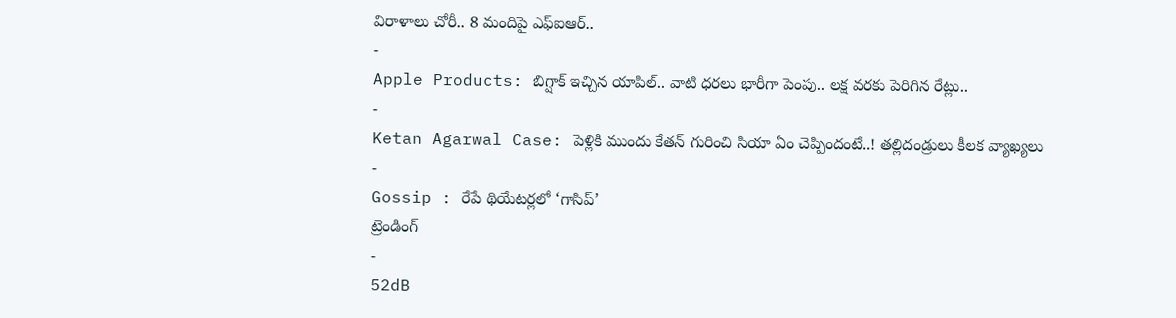విరాళాలు చోరీ.. 8 మందిపై ఎఫ్ఐఆర్..
-
Apple Products: బిగ్షాక్ ఇచ్చిన యాపిల్.. వాటి ధరలు భారీగా పెంపు.. లక్ష వరకు పెరిగిన రేట్లు..
-
Ketan Agarwal Case: పెళ్లికి ముందు కేతన్ గురించి సియా ఏం చెప్పిందంటే..! తల్లిదండ్రులు కీలక వ్యాఖ్యలు
-
Gossip : రేపే థియేటర్లలో ‘గాసిప్’
ట్రెండింగ్
-
52dB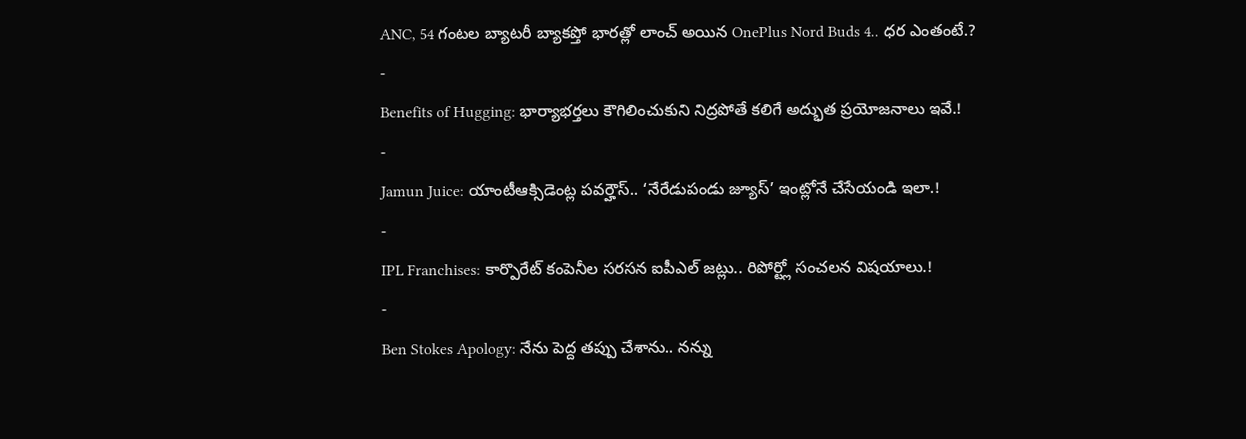ANC, 54 గంటల బ్యాటరీ బ్యాకప్తో భారత్లో లాంచ్ అయిన OnePlus Nord Buds 4.. ధర ఎంతంటే.?
-
Benefits of Hugging: భార్యాభర్తలు కౌగిలించుకుని నిద్రపోతే కలిగే అద్భుత ప్రయోజనాలు ఇవే.!
-
Jamun Juice: యాంటీఆక్సిడెంట్ల పవర్హౌస్.. ‘నేరేడుపండు జ్యూస్’ ఇంట్లోనే చేసేయండి ఇలా.!
-
IPL Franchises: కార్పొరేట్ కంపెనీల సరసన ఐపీఎల్ జట్లు.. రిపోర్ట్లో సంచలన విషయాలు.!
-
Ben Stokes Apology: నేను పెద్ద తప్పు చేశాను.. నన్ను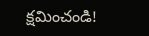క్షమించండి!